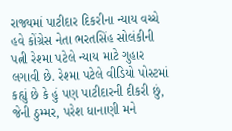રાજ્યમાં પાટીદાર દિકરીના ન્યાય વચ્ચે હવે કોંગ્રેસ નેતા ભરતસિંહ સોલંકીની પત્ની રેશ્મા પટેલે ન્યાય માટે ગુહાર લગાવી છે. રેશ્મા પટેલે વીડિયો પોસ્ટમાં કહ્યું છે કે હું પણ પાટીદારની દીકરી છું, જેની ઠુમ્મર, પરેશ ધાનાણી મને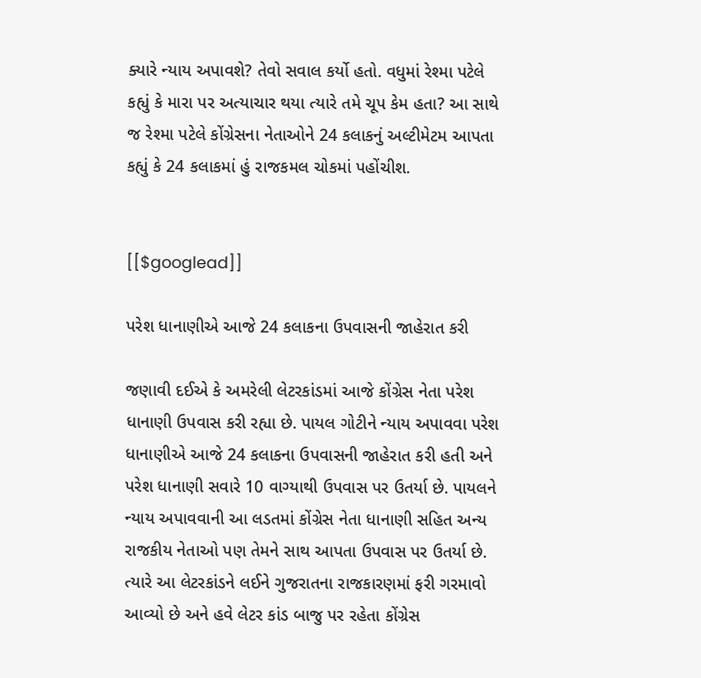ક્યારે ન્યાય અપાવશે? તેવો સવાલ કર્યો હતો. વધુમાં રેશ્મા પટેલે કહ્યું કે મારા પર અત્યાચાર થયા ત્યારે તમે ચૂપ કેમ હતા? આ સાથે જ રેશ્મા પટેલે કોંગ્રેસના નેતાઓને 24 કલાકનું અલ્ટીમેટમ આપતા કહ્યું કે 24 કલાકમાં હું રાજકમલ ચોકમાં પહોંચીશ.


[[$googlead]]

પરેશ ધાનાણીએ આજે 24 કલાકના ઉપવાસની જાહેરાત કરી

જણાવી દઈએ કે અમરેલી લેટરકાંડમાં આજે કોંગ્રેસ નેતા પરેશ ધાનાણી ઉપવાસ કરી રહ્યા છે. પાયલ ગોટીને ન્યાય અપાવવા પરેશ ધાનાણીએ આજે 24 કલાકના ઉપવાસની જાહેરાત કરી હતી અને પરેશ ધાનાણી સવારે 10 વાગ્યાથી ઉપવાસ પર ઉતર્યા છે. પાયલને ન્યાય અપાવવાની આ લડતમાં કોંગ્રેસ નેતા ધાનાણી સહિત અન્ય રાજકીય નેતાઓ પણ તેમને સાથ આપતા ઉપવાસ પર ઉતર્યા છે. ત્યારે આ લેટરકાંડને લઈને ગુજરાતના રાજકારણમાં ફરી ગરમાવો આવ્યો છે અને હવે લેટર કાંડ બાજુ પર રહેતા કોંગ્રેસ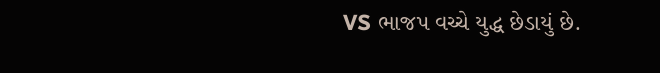VS ભાજપ વચ્ચે યુદ્ધ છેડાયું છે.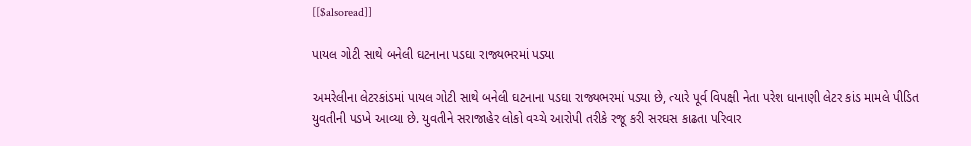[[$alsoread]]

પાયલ ગોટી સાથે બનેલી ઘટનાના પડઘા રાજ્યભરમાં પડ્યા

અમરેલીના લેટરકાંડમાં પાયલ ગોટી સાથે બનેલી ઘટનાના પડઘા રાજ્યભરમાં પડ્યા છે, ત્યારે પૂર્વ વિપક્ષી નેતા પરેશ ધાનાણી લેટર કાંડ મામલે પીડિત યુવતીની પડખે આવ્યા છે. યુવતીને સરાજાહેર લોકો વચ્ચે આરોપી તરીકે રજૂ કરી સરઘસ કાઢતા પરિવાર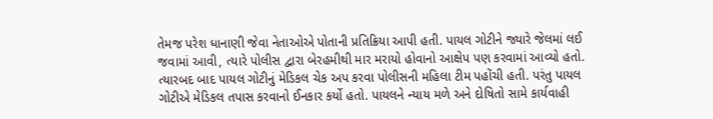તેમજ પરેશ ધાનાણી જેવા નેતાઓએ પોતાની પ્રતિક્રિયા આપી હતી. પાયલ ગોટીને જ્યારે જેલમાં લઈ જવામાં આવી, ત્યારે પોલીસ દ્વારા બેરહમીથી માર મરાયો હોવાનો આક્ષેપ પણ કરવામાં આવ્યો હતો. ત્યારબદ બાદ પાયલ ગોટીનું મેડિકલ ચેક અપ કરવા પોલીસની મહિલા ટીમ પહોંચી હતી. પરંતુ પાયલ ગોટીએ મેડિકલ તપાસ કરવાનો ઈનકાર કર્યો હતો. પાયલને ન્યાય મળે અને દોષિતો સામે કાર્યવાહી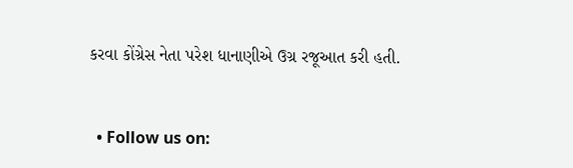કરવા કોંગ્રેસ નેતા પરેશ ધાનાણીએ ઉગ્ર રજૂઆત કરી હતી.


  • Follow us on: